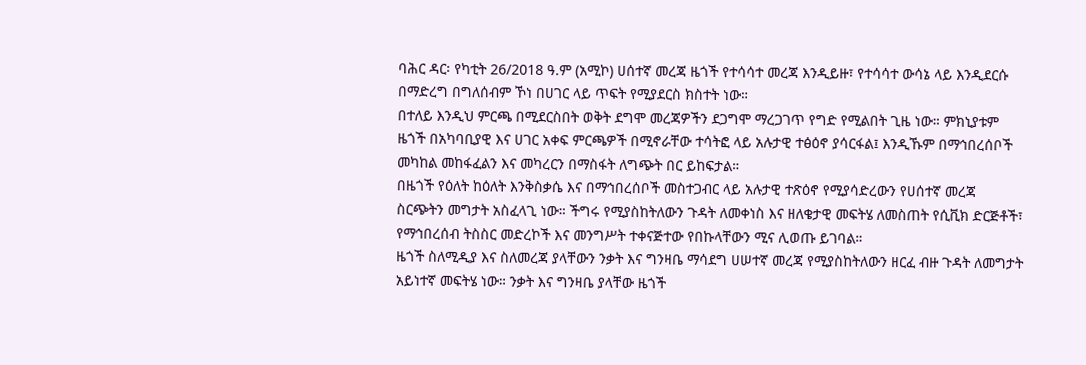ባሕር ዳር፡ የካቲት 26/2018 ዓ.ም (አሚኮ) ሀሰተኛ መረጃ ዜጎች የተሳሳተ መረጃ እንዲይዙ፣ የተሳሳተ ውሳኔ ላይ እንዲደርሱ በማድረግ በግለሰብም ኾነ በሀገር ላይ ጥፍት የሚያደርስ ክስተት ነው።
በተለይ እንዲህ ምርጫ በሚደርስበት ወቅት ደግሞ መረጃዎችን ደጋግሞ ማረጋገጥ የግድ የሚልበት ጊዜ ነው። ምክኒያቱም ዜጎች በአካባቢያዊ እና ሀገር አቀፍ ምርጫዎች በሚኖራቸው ተሳትፎ ላይ አሉታዊ ተፅዕኖ ያሳርፋል፤ እንዲኹም በማኅበረሰቦች መካከል መከፋፈልን እና መካረርን በማስፋት ለግጭት በር ይከፍታል።
በዜጎች የዕለት ከዕለት እንቅስቃሴ እና በማኅበረሰቦች መስተጋብር ላይ አሉታዊ ተጽዕኖ የሚያሳድረውን የሀሰተኛ መረጃ ስርጭትን መግታት አስፈላጊ ነው። ችግሩ የሚያስከትለውን ጉዳት ለመቀነስ እና ዘለቄታዊ መፍትሄ ለመስጠት የሲቪክ ድርጅቶች፣ የማኅበረሰብ ትስስር መድረኮች እና መንግሥት ተቀናጅተው የበኩላቸውን ሚና ሊወጡ ይገባል።
ዜጎች ስለሚዲያ እና ስለመረጃ ያላቸውን ንቃት እና ግንዛቤ ማሳደግ ሀሠተኛ መረጃ የሚያስከትለውን ዘርፈ ብዙ ጉዳት ለመግታት አይነተኛ መፍትሄ ነው። ንቃት እና ግንዛቤ ያላቸው ዜጎች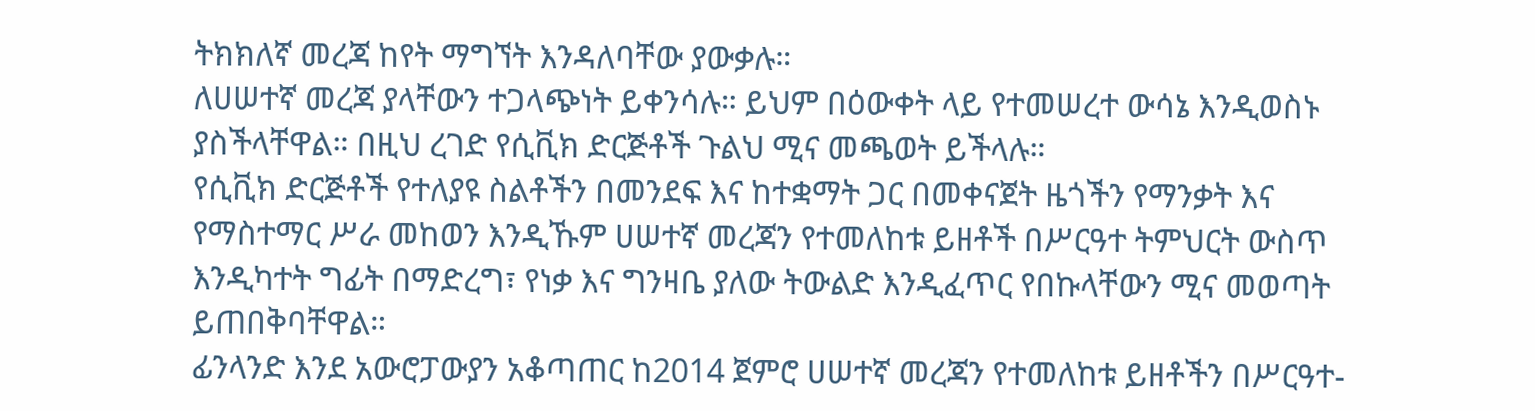ትክክለኛ መረጃ ከየት ማግኘት እንዳለባቸው ያውቃሉ።
ለሀሠተኛ መረጃ ያላቸውን ተጋላጭነት ይቀንሳሉ። ይህም በዕውቀት ላይ የተመሠረተ ውሳኔ እንዲወስኑ ያስችላቸዋል። በዚህ ረገድ የሲቪክ ድርጅቶች ጉልህ ሚና መጫወት ይችላሉ።
የሲቪክ ድርጅቶች የተለያዩ ስልቶችን በመንደፍ እና ከተቋማት ጋር በመቀናጀት ዜጎችን የማንቃት እና የማስተማር ሥራ መከወን እንዲኹም ሀሠተኛ መረጃን የተመለከቱ ይዘቶች በሥርዓተ ትምህርት ውስጥ እንዲካተት ግፊት በማድረግ፣ የነቃ እና ግንዛቤ ያለው ትውልድ እንዲፈጥር የበኩላቸውን ሚና መወጣት ይጠበቅባቸዋል።
ፊንላንድ እንደ አውሮፓውያን አቆጣጠር ከ2014 ጀምሮ ሀሠተኛ መረጃን የተመለከቱ ይዘቶችን በሥርዓተ-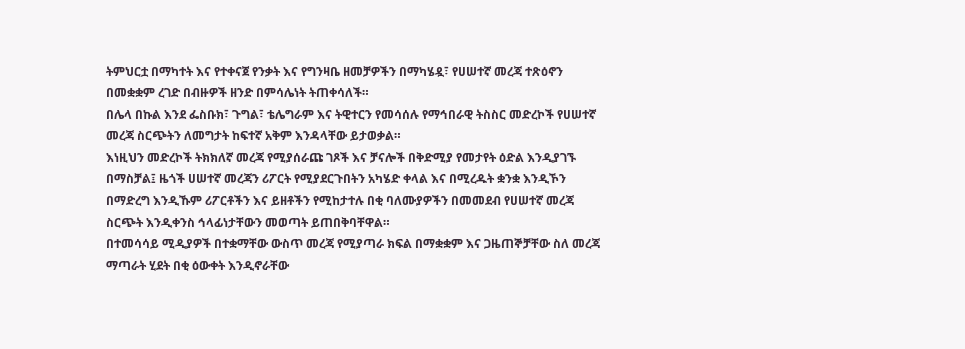ትምህርቷ በማካተት እና የተቀናጀ የንቃት እና የግንዛቤ ዘመቻዎችን በማካሄዷ፣ የሀሠተኛ መረጃ ተጽዕኖን በመቋቋም ረገድ በብዙዎች ዘንድ በምሳሌነት ትጠቀሳለች።
በሌላ በኩል እንደ ፌስቡክ፣ ጉግል፣ ቴሌግራም እና ትዊተርን የመሳሰሉ የማኅበራዊ ትስስር መድረኮች የሀሠተኛ መረጃ ስርጭትን ለመግታት ከፍተኛ አቅም እንዳላቸው ይታወቃል።
እነዚህን መድረኮች ትክክለኛ መረጃ የሚያሰራጩ ገጾች እና ቻናሎች በቅድሚያ የመታየት ዕድል እንዲያገኙ በማስቻል፤ ዜጎች ሀሠተኛ መረጃን ሪፖርት የሚያደርጉበትን አካሄድ ቀላል እና በሚረዱት ቋንቋ እንዲኾን በማድረግ እንዲኹም ሪፖርቶችን እና ይዘቶችን የሚከታተሉ በቂ ባለሙያዎችን በመመደብ የሀሠተኛ መረጃ ስርጭት እንዲቀንስ ኅላፊነታቸውን መወጣት ይጠበቅባቸዋል።
በተመሳሳይ ሚዲያዎች በተቋማቸው ውስጥ መረጃ የሚያጣራ ክፍል በማቋቋም እና ጋዜጠኞቻቸው ስለ መረጃ ማጣራት ሂደት በቂ ዕውቀት እንዲኖራቸው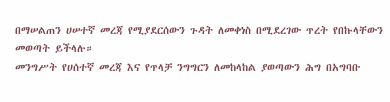በማሠልጠን ሀሠተኛ መረጃ የሚያደርሰውን ጉዳት ለመቀነስ በሚደረገው ጥረት የበኩላቸውን መወጣት ይችላሉ።
መንግሥት የሀሰተኛ መረጃ እና የጥላቻ ንግግርን ለመከላከል ያወጣውን ሕግ በአግባቡ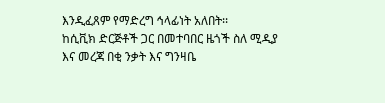እንዲፈጸም የማድረግ ኅላፊነት አለበት፡፡
ከሲቪክ ድርጅቶች ጋር በመተባበር ዜጎች ስለ ሚዲያ እና መረጃ በቂ ንቃት እና ግንዛቤ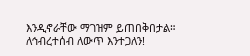እንዲኖራቸው ማገዝም ይጠበቅበታል።
ለኅብረተሰብ ለውጥ እንተጋለን!